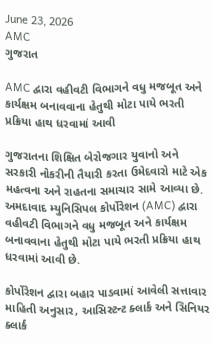June 23, 2026
AMC
ગુજરાત

AMC દ્વારા વહીવટી વિભાગને વધુ મજબૂત અને કાર્યક્ષમ બનાવવાના હેતુથી મોટા પાયે ભરતી પ્રક્રિયા હાથ ધરવામાં આવી

ગુજરાતના શિક્ષિત બેરોજગાર યુવાનો અને સરકારી નોકરીની તૈયારી કરતા ઉમેદવારો માટે એક મહત્વના અને રાહતના સમાચાર સામે આવ્યા છે. અમદાવાદ મ્યુનિસિપલ કોર્પોરેશન (AMC) દ્વારા વહીવટી વિભાગને વધુ મજબૂત અને કાર્યક્ષમ બનાવવાના હેતુથી મોટા પાયે ભરતી પ્રક્રિયા હાથ ધરવામાં આવી છે.

કોર્પોરેશન દ્વારા બહાર પાડવામાં આવેલી સત્તાવાર માહિતી અનુસાર, આસિસ્ટન્ટ ક્લાર્ક અને સિનિયર ક્લાર્ક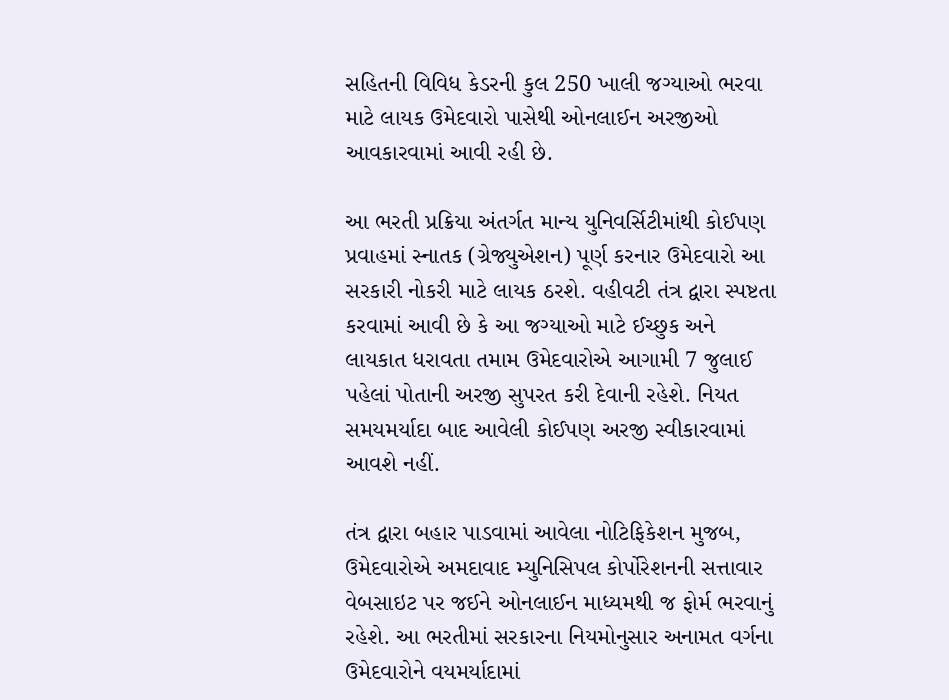સહિતની વિવિધ કેડરની કુલ 250 ખાલી જગ્યાઓ ભરવા માટે લાયક ઉમેદવારો પાસેથી ઓનલાઈન અરજીઓ આવકારવામાં આવી રહી છે.

આ ભરતી પ્રક્રિયા અંતર્ગત માન્ય યુનિવર્સિટીમાંથી કોઈપણ પ્રવાહમાં સ્નાતક (ગ્રેજ્યુએશન) પૂર્ણ કરનાર ઉમેદવારો આ સરકારી નોકરી માટે લાયક ઠરશે. વહીવટી તંત્ર દ્વારા સ્પષ્ટતા કરવામાં આવી છે કે આ જગ્યાઓ માટે ઈચ્છુક અને લાયકાત ધરાવતા તમામ ઉમેદવારોએ આગામી 7 જુલાઈ પહેલાં પોતાની અરજી સુપરત કરી દેવાની રહેશે. નિયત સમયમર્યાદા બાદ આવેલી કોઈપણ અરજી સ્વીકારવામાં આવશે નહીં.

તંત્ર દ્વારા બહાર પાડવામાં આવેલા નોટિફિકેશન મુજબ, ઉમેદવારોએ અમદાવાદ મ્યુનિસિપલ કોર્પોરેશનની સત્તાવાર વેબસાઇટ પર જઈને ઓનલાઈન માધ્યમથી જ ફોર્મ ભરવાનું રહેશે. આ ભરતીમાં સરકારના નિયમોનુસાર અનામત વર્ગના ઉમેદવારોને વયમર્યાદામાં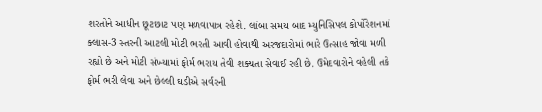શરતોને આધીન છૂટછાટ પણ મળવાપાત્ર રહેશે. લાંબા સમય બાદ મ્યુનિસિપલ કોર્પોરેશનમાં ક્લાસ-3 સ્તરની આટલી મોટી ભરતી આવી હોવાથી અરજદારોમાં ભારે ઉત્સાહ જોવા મળી રહ્યો છે અને મોટી સંખ્યામાં ફોર્મ ભરાય તેવી શક્યતા સેવાઈ રહી છે. ઉમેદવારોને વહેલી તકે ફોર્મ ભરી લેવા અને છેલ્લી ઘડીએ સર્વરની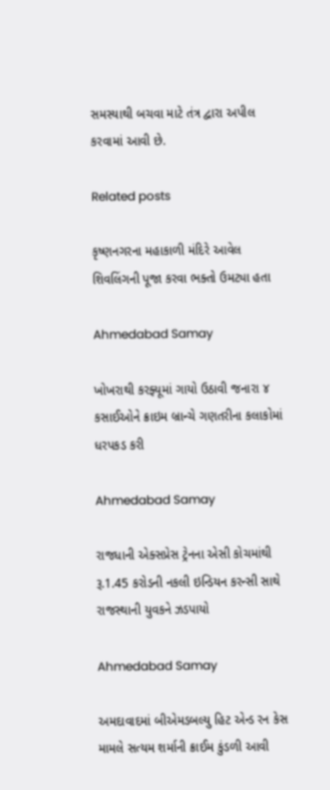સમસ્યાથી બચવા માટે તંત્ર દ્વારા અપીલ કરવામાં આવી છે.

Related posts

કૃષ્ણનગરના મહાકાળી મંદિરે આવેલ શિવલિંગની પૂજા કરવા ભક્તો ઉમટ્યા હતા

Ahmedabad Samay

ખોખરાથી કરફ્યૂમાં ગાયો ઉઠાવી જનારા ૪ કસાઈઓને ક્રાઇમ બ્રાન્ચે ગણતરીના કલાકોમાં ધરપકડ કરી

Ahmedabad Samay

રાજધાની એક્સપ્રેસ ટ્રેનના એસી કોચમાંથી રૂ.1.45 કરોડની નકલી ઇન્ડિયન કરન્સી સાથે રાજસ્થાની યુવકને ઝડપાયો

Ahmedabad Samay

અમદાવાદમાં બીએમડબલ્યુ હિટ એન્ડ રન કેસ મામલે સત્યમ શર્માની ક્રાઈમ કુંડળી આવી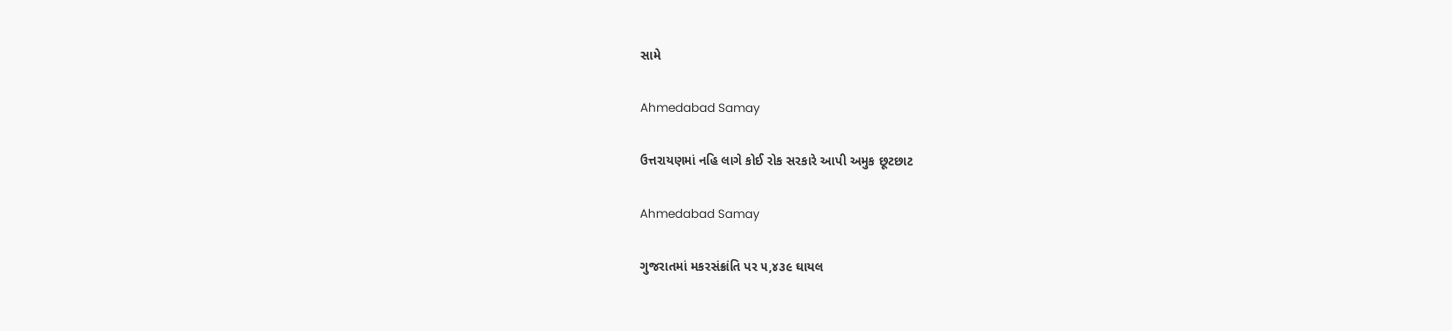સામે

Ahmedabad Samay

ઉત્તરાયણમાં નહિ લાગે કોઈ રોક સરકારે આપી અમુક છૂટછાટ

Ahmedabad Samay

ગુજરાતમાં મકરસંક્રાંતિ પર ૫,૪૩૯ ઘાયલ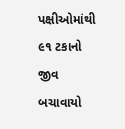પક્ષીઓમાંથી ૯૧ ટકાનો જીવ બચાવાયો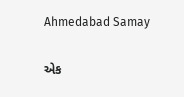Ahmedabad Samay

એક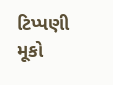ટિપ્પણી મૂકો